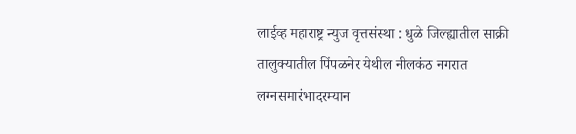लाईव्ह महाराष्ट्र न्युज वृत्तसंस्था : धुळे जिल्ह्यातील साक्री तालुक्यातील पिंपळनेर येथील नीलकंठ नगरात लग्नसमारंभादरम्यान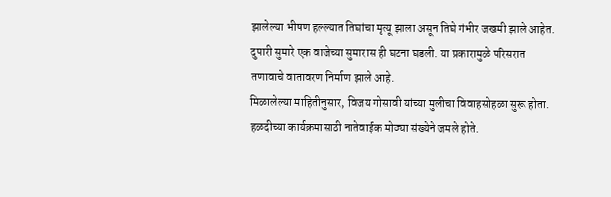झालेल्या भीषण हल्ल्यात तिघांचा मृत्यू झाला असून तिघे गंभीर जखमी झाले आहेत. दुपारी सुमारे एक वाजेच्या सुमारास ही घटना घडली. या प्रकारामुळे परिसरात तणावाचे वातावरण निर्माण झाले आहे.
मिळालेल्या माहितीनुसार, विजय गोसावी यांच्या मुलीचा विवाहसोहळा सुरू होता. हळदीच्या कार्यक्रमासाठी नातेवाईक मोठ्या संख्येने जमले होते.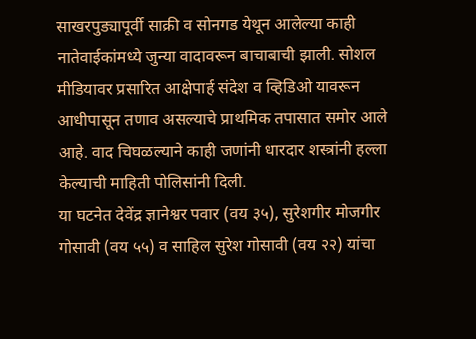साखरपुड्यापूर्वी साक्री व सोनगड येथून आलेल्या काही नातेवाईकांमध्ये जुन्या वादावरून बाचाबाची झाली. सोशल मीडियावर प्रसारित आक्षेपार्ह संदेश व व्हिडिओ यावरून आधीपासून तणाव असल्याचे प्राथमिक तपासात समोर आले आहे. वाद चिघळल्याने काही जणांनी धारदार शस्त्रांनी हल्ला केल्याची माहिती पोलिसांनी दिली.
या घटनेत देवेंद्र ज्ञानेश्वर पवार (वय ३५), सुरेशगीर मोजगीर गोसावी (वय ५५) व साहिल सुरेश गोसावी (वय २२) यांचा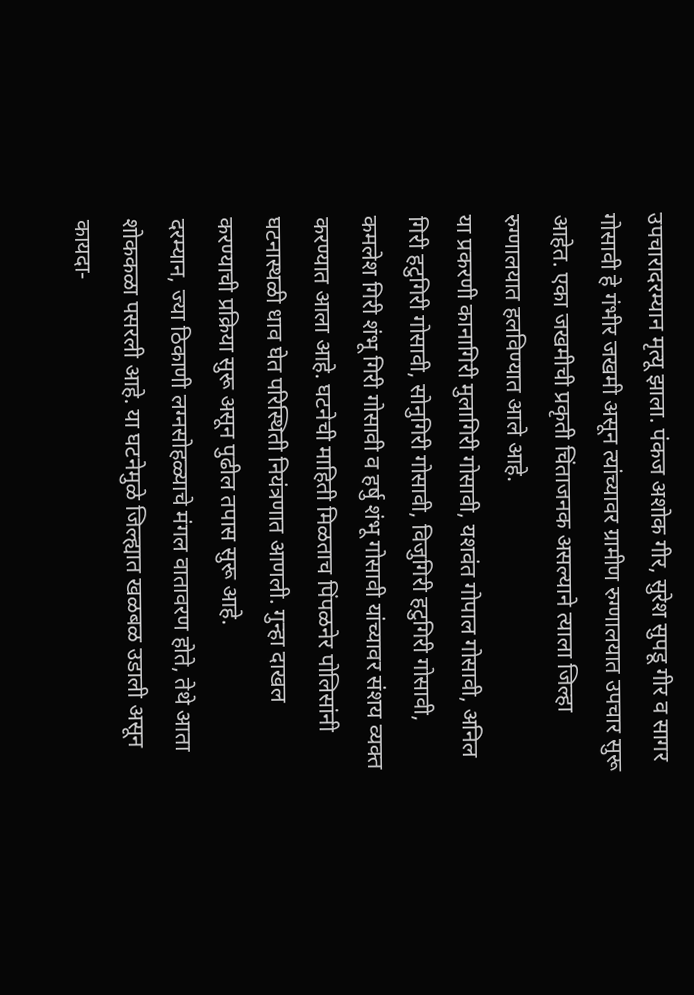उपचारादरम्यान मृत्यू झाला. पंकज अशोक गीर, सुरेश सुपडू गीर व सागर गोसावी हे गंभीर जखमी असून त्यांच्यावर ग्रामीण रुग्णालयात उपचार सुरू आहेत. एका जखमीची प्रकृती चिंताजनक असल्याने त्याला जिल्हा रुग्णालयात हलविण्यात आले आहे.
या प्रकरणी कानागिरी मुलागिरी गोसावी, यशवंत गोपाल गोसावी, अनिल गिरी हटुगिरी गोसावी, सोनुगिरी गोसावी, विजुगिरी हटुगिरी गोसावी, कमलेश गिरी शंभू गिरी गोसावी व हर्षु शंभू गोसावी यांच्यावर संशय व्यक्त करण्यात आला आहे. घटनेची माहिती मिळताच पिंपळनेर पोलिसांनी घटनास्थळी धाव घेत परिस्थिती नियंत्रणात आणली. गुन्हा दाखल करण्याची प्रक्रिया सुरू असून पुढील तपास सुरू आहे.
दरम्यान, ज्या ठिकाणी लग्नसोहळ्याचे मंगल वातावरण होते, तेथे आता शोककळा पसरली आहे. या घटनेमुळे जिल्ह्यात खळबळ उडाली असून कायदा-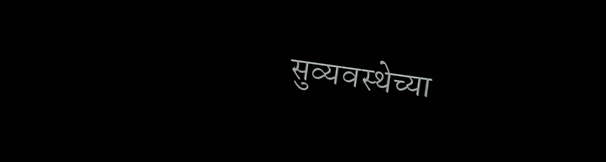सुव्यवस्थेच्या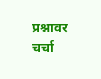प्रश्नावर चर्चा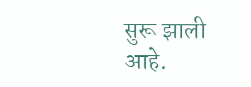सुरू झाली आहे.